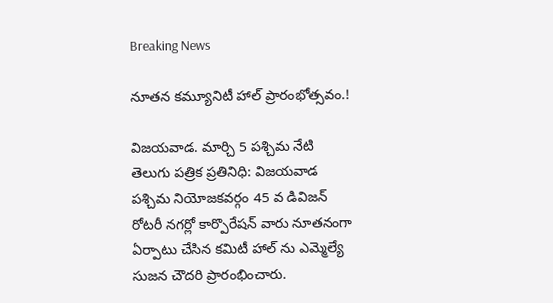Breaking News

నూతన కమ్యూనిటీ హాల్ ప్రారంభోత్సవం.!

విజయవాడ. మార్చి 5 పశ్చిమ నేటి తెలుగు పత్రిక ప్రతినిధి: విజయవాడ పశ్చిమ నియోజకవర్గం 45 వ డివిజన్ రోటరీ నగర్లో కార్పొరేషన్ వారు నూతనంగా ఏర్పాటు చేసిన కమిటీ హాల్ ను ఎమ్మెల్యే సుజన చౌదరి ప్రారంభించారు.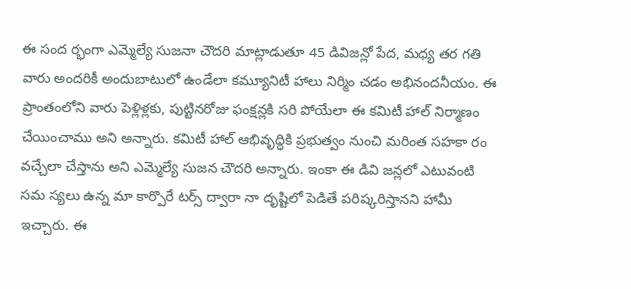ఈ సంద ర్భంగా ఎమ్మెల్యే సుజనా చౌదరి మాట్లాడుతూ 45 డివిజన్లో పేద, మధ్య తర గతి వారు అందరికీ అందుబాటులో ఉండేలా కమ్యూనిటీ హాలు నిర్మిం చడం అభినందనీయం. ఈ ప్రాంతంలోని వారు పెళ్లిళ్లకు, పుట్టినరోజు ఫంక్షన్లకి సరి పోయేలా ఈ కమిటీ హాల్ నిర్మాణం చేయించాము అని అన్నారు. కమిటీ హాల్ ఆభివృద్ధికి ప్రభుత్వం నుంచి మరింత సహకా రం వచ్చేలా చేస్తాను అని ఎమ్మెల్యే సుజన చౌదరి అన్నారు. ఇంకా ఈ డివి జన్లలో ఎటువంటి సమ స్యలు ఉన్న మా కార్పొరే టర్స్ ద్వారా నా దృష్టిలో పెడితే పరిష్కరిస్తానని హామీ ఇచ్చారు. ఈ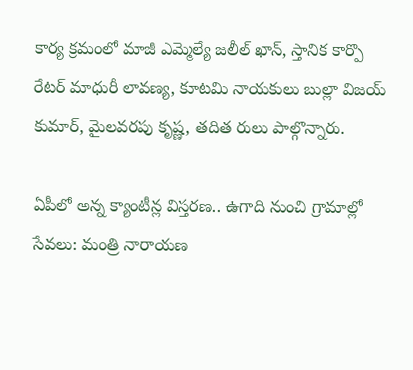కార్య క్రమంలో మాజీ ఎమ్మెల్యే జలీల్ ఖాన్, స్తానిక కార్పొ రేటర్ మాధురీ లావణ్య, కూటమి నాయకులు బుల్లా విజయ్ కుమార్, మైలవరపు కృష్ణ, తదిత రులు పాల్గొన్నారు.

ఏపీలో అన్న క్యాంటీన్ల విస్తరణ.. ఉగాది నుంచి గ్రామాల్లో సేవలు: మంత్రి నారాయణ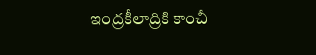ఇంద్రకీలాద్రికి కాంచీ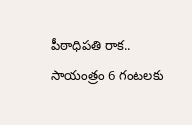పీఠాధిపతి రాక.. సాయంత్రం 6 గంటలకు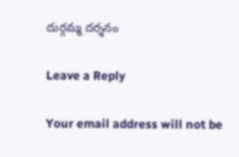దుర్గమ్మ దర్శనం

Leave a Reply

Your email address will not be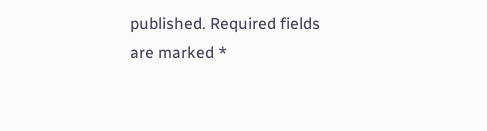published. Required fields are marked *